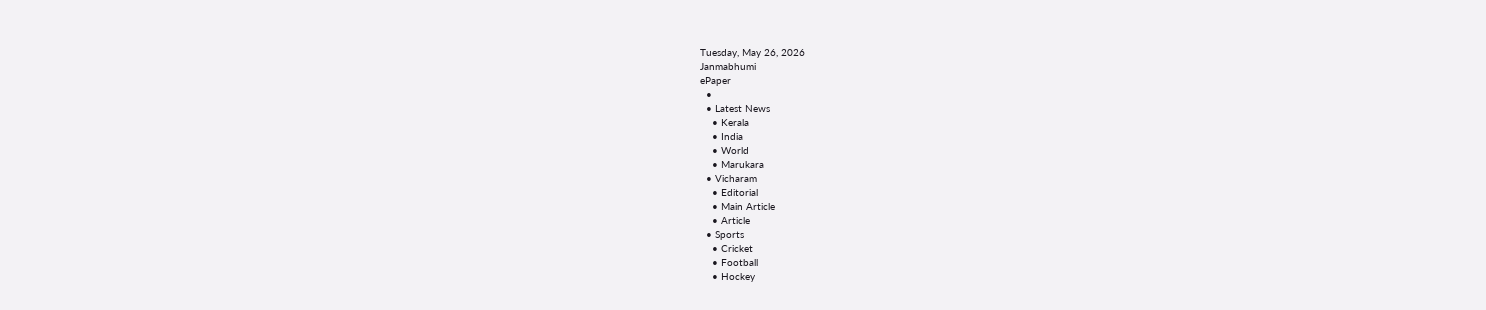Tuesday, May 26, 2026
Janmabhumi
ePaper
  •
  • Latest News
    • Kerala
    • India
    • World
    • Marukara
  • Vicharam
    • Editorial
    • Main Article
    • Article
  • Sports
    • Cricket
    • Football
    • Hockey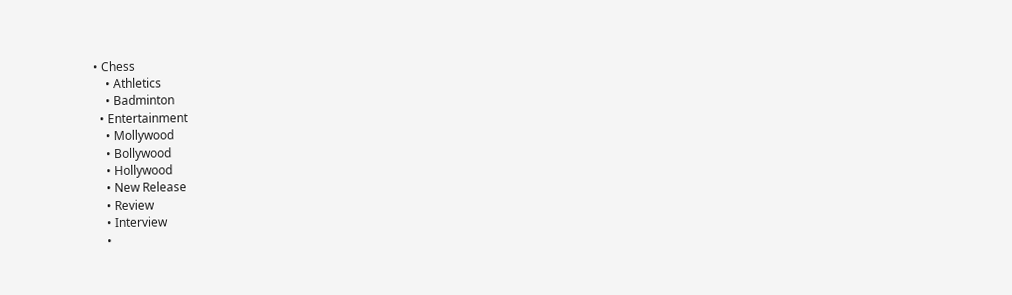• Chess
    • Athletics
    • Badminton
  • Entertainment
    • Mollywood
    • Bollywood
    • Hollywood
    • New Release
    • Review
    • Interview
    •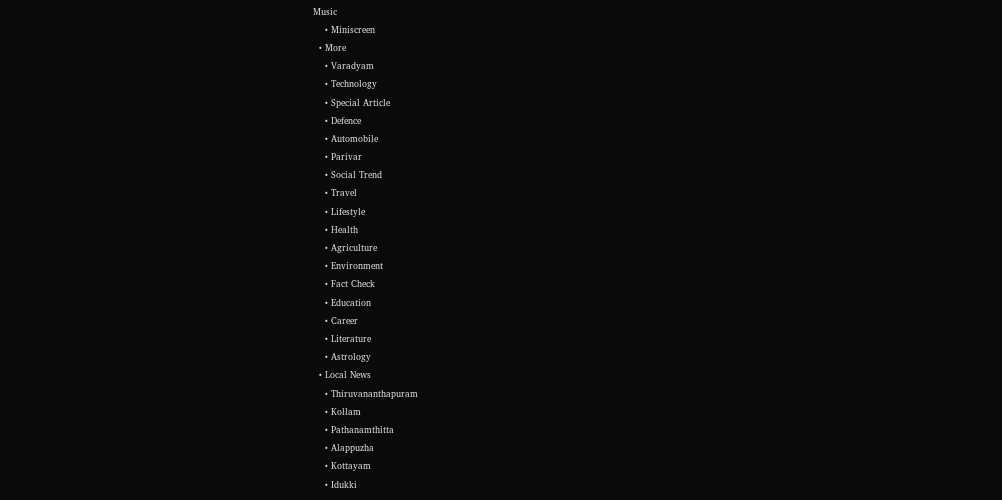Music
    • Miniscreen
  • More
    • Varadyam
    • Technology
    • Special Article
    • Defence
    • Automobile
    • Parivar
    • Social Trend
    • Travel
    • Lifestyle
    • Health
    • Agriculture
    • Environment
    • Fact Check
    • Education
    • Career
    • Literature
    • Astrology
  • Local News
    • Thiruvananthapuram
    • Kollam
    • Pathanamthitta
    • Alappuzha
    • Kottayam
    • Idukki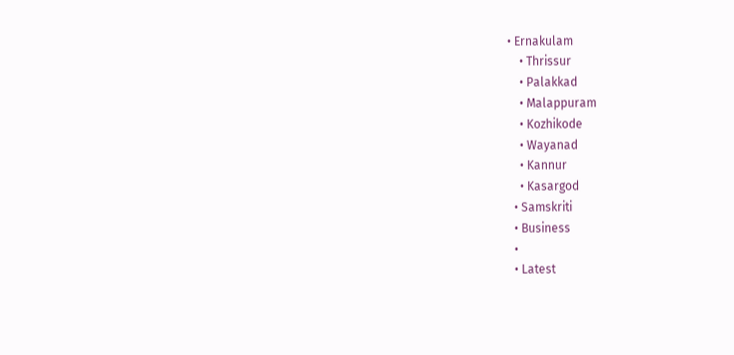• Ernakulam
    • Thrissur
    • Palakkad
    • Malappuram
    • Kozhikode
    • Wayanad
    • Kannur
    • Kasargod
  • Samskriti
  • Business
  •
  • Latest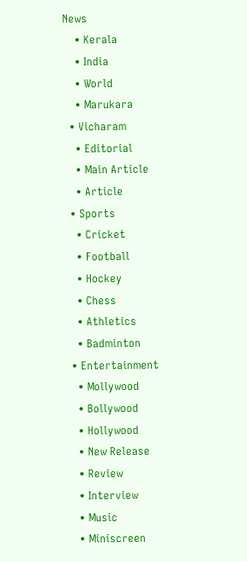News
    • Kerala
    • India
    • World
    • Marukara
  • Vicharam
    • Editorial
    • Main Article
    • Article
  • Sports
    • Cricket
    • Football
    • Hockey
    • Chess
    • Athletics
    • Badminton
  • Entertainment
    • Mollywood
    • Bollywood
    • Hollywood
    • New Release
    • Review
    • Interview
    • Music
    • Miniscreen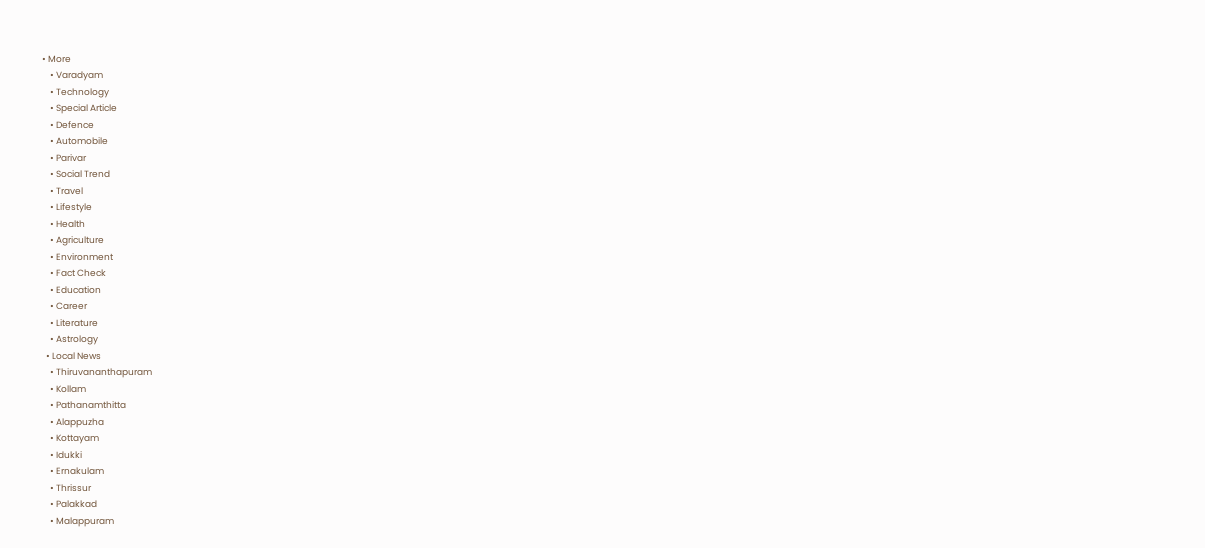• More
    • Varadyam
    • Technology
    • Special Article
    • Defence
    • Automobile
    • Parivar
    • Social Trend
    • Travel
    • Lifestyle
    • Health
    • Agriculture
    • Environment
    • Fact Check
    • Education
    • Career
    • Literature
    • Astrology
  • Local News
    • Thiruvananthapuram
    • Kollam
    • Pathanamthitta
    • Alappuzha
    • Kottayam
    • Idukki
    • Ernakulam
    • Thrissur
    • Palakkad
    • Malappuram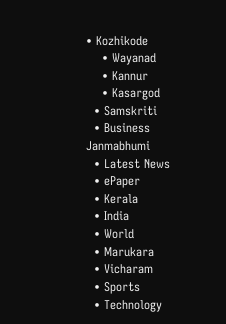• Kozhikode
    • Wayanad
    • Kannur
    • Kasargod
  • Samskriti
  • Business
Janmabhumi
  • Latest News
  • ePaper
  • Kerala
  • India
  • World
  • Marukara
  • Vicharam
  • Sports
  • Technology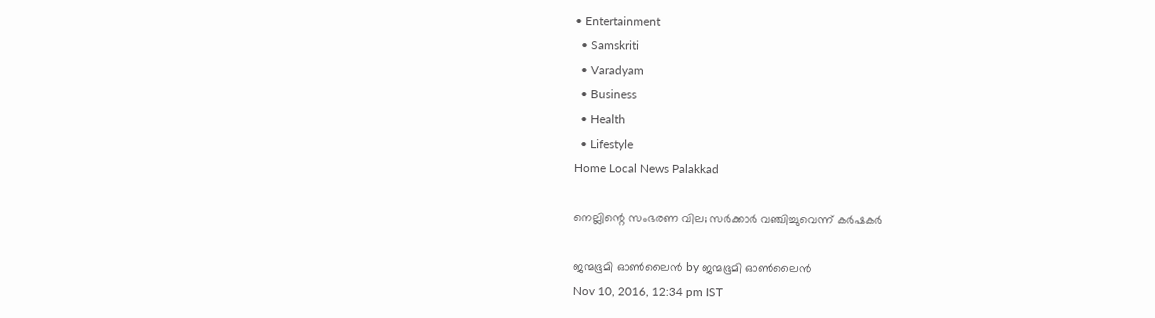• Entertainment
  • Samskriti
  • Varadyam
  • Business
  • Health
  • Lifestyle
Home Local News Palakkad

നെല്ലിന്റെ സംഭരണ വില; സര്‍ക്കാര്‍ വഞ്ചിച്ചുവെന്ന് കര്‍ഷകര്‍

ജന്മഭൂമി ഓണ്‍ലൈന്‍ by ജന്മഭൂമി ഓണ്‍ലൈന്‍
Nov 10, 2016, 12:34 pm IST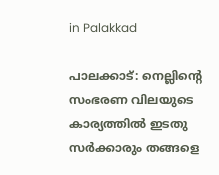in Palakkad

പാലക്കാട്: നെല്ലിന്റെ സംഭരണ വിലയുടെ കാര്യത്തില്‍ ഇടതു സര്‍ക്കാരും തങ്ങളെ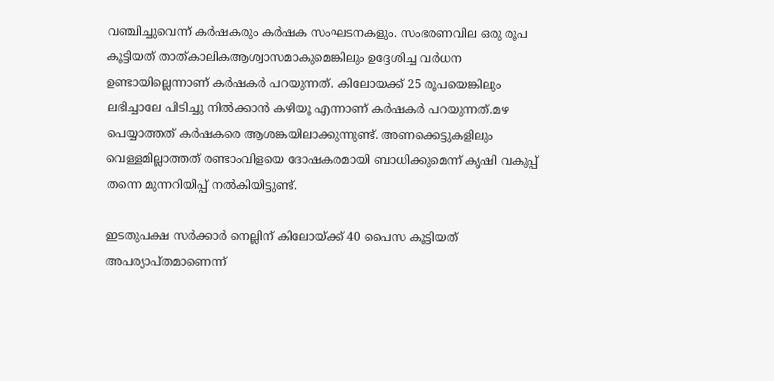വഞ്ചിച്ചുവെന്ന് കര്‍ഷകരും കര്‍ഷക സംഘടനകളും. സംഭരണവില ഒരു രൂപ കൂട്ടിയത് താത്കാലികആശ്വാസമാകുമെങ്കിലും ഉദ്ദേശിച്ച വര്‍ധന ഉണ്ടായില്ലെന്നാണ് കര്‍ഷകര്‍ പറയുന്നത്. കിലോയക്ക് 25 രൂപയെങ്കിലും ലഭിച്ചാലേ പിടിച്ചു നില്‍ക്കാന്‍ കഴിയൂ എന്നാണ് കര്‍ഷകര്‍ പറയുന്നത്.മഴ പെയ്യാത്തത് കര്‍ഷകരെ ആശങ്കയിലാക്കുന്നുണ്ട്. അണക്കെട്ടുകളിലും വെള്ളമില്ലാത്തത് രണ്ടാംവിളയെ ദോഷകരമായി ബാധിക്കുമെന്ന് കൃഷി വകുപ്പ് തന്നെ മുന്നറിയിപ്പ് നല്‍കിയിട്ടുണ്ട്.

ഇടതുപക്ഷ സര്‍ക്കാര്‍ നെല്ലിന് കിലോയ്‌ക്ക് 40 പൈസ കൂട്ടിയത് അപര്യാപ്തമാണെന്ന്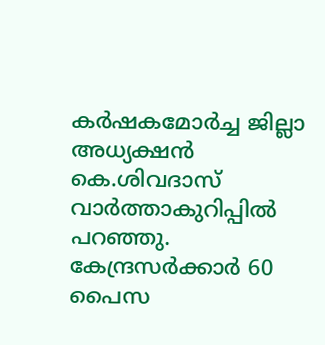കര്‍ഷകമോര്‍ച്ച ജില്ലാ അധ്യക്ഷന്‍ കെ.ശിവദാസ് വാര്‍ത്താകുറിപ്പില്‍ പറഞ്ഞു. കേന്ദ്രസര്‍ക്കാര്‍ 60 പൈസ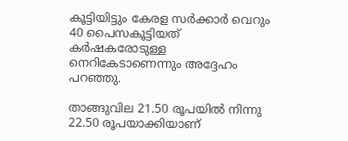കൂട്ടിയിട്ടും കേരള സര്‍ക്കാര്‍ വെറും 40 പൈസകൂട്ടിയത് കര്‍ഷകരോടുള്ള നെറികേടാണെന്നും അദ്ദേഹം പറഞ്ഞു.

താങ്ങുവില 21.50 രൂപയില്‍ നിന്നു 22.50 രൂപയാക്കിയാണ്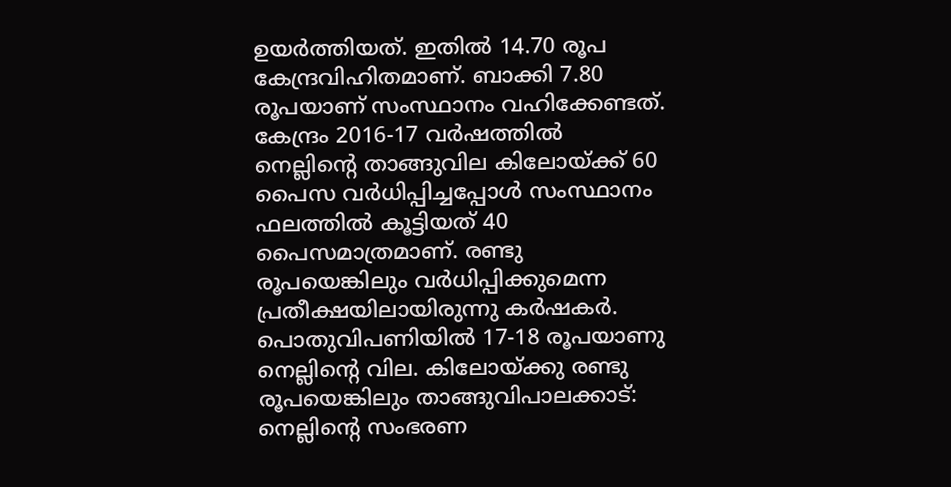ഉയര്‍ത്തിയത്. ഇതില്‍ 14.70 രൂപ കേന്ദ്രവിഹിതമാണ്. ബാക്കി 7.80 രൂപയാണ് സംസ്ഥാനം വഹിക്കേണ്ടത്. കേന്ദ്രം 2016-17 വര്‍ഷത്തില്‍ നെല്ലിന്റെ താങ്ങുവില കിലോയ്‌ക്ക് 60 പൈസ വര്‍ധിപ്പിച്ചപ്പോള്‍ സംസ്ഥാനം ഫലത്തില്‍ കൂട്ടിയത് 40 പൈസമാത്രമാണ്. രണ്ടു രൂപയെങ്കിലും വര്‍ധിപ്പിക്കുമെന്ന പ്രതീക്ഷയിലായിരുന്നു കര്‍ഷകര്‍. പൊതുവിപണിയില്‍ 17-18 രൂപയാണു നെല്ലിന്റെ വില. കിലോയ്‌ക്കു രണ്ടു രൂപയെങ്കിലും താങ്ങുവിപാലക്കാട്: നെല്ലിന്റെ സംഭരണ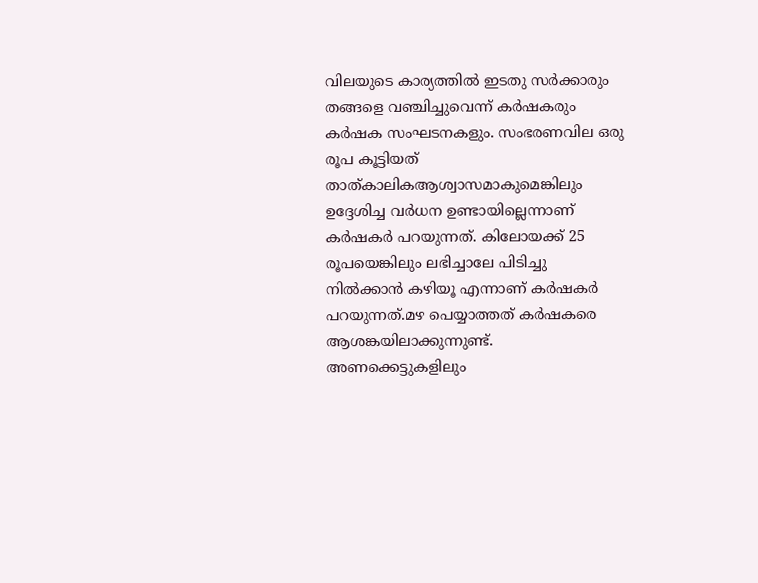വിലയുടെ കാര്യത്തില്‍ ഇടതു സര്‍ക്കാരും തങ്ങളെ വഞ്ചിച്ചുവെന്ന് കര്‍ഷകരും കര്‍ഷക സംഘടനകളും. സംഭരണവില ഒരു രൂപ കൂട്ടിയത് താത്കാലികആശ്വാസമാകുമെങ്കിലും ഉദ്ദേശിച്ച വര്‍ധന ഉണ്ടായില്ലെന്നാണ് കര്‍ഷകര്‍ പറയുന്നത്. കിലോയക്ക് 25 രൂപയെങ്കിലും ലഭിച്ചാലേ പിടിച്ചു നില്‍ക്കാന്‍ കഴിയൂ എന്നാണ് കര്‍ഷകര്‍ പറയുന്നത്.മഴ പെയ്യാത്തത് കര്‍ഷകരെ ആശങ്കയിലാക്കുന്നുണ്ട്. അണക്കെട്ടുകളിലും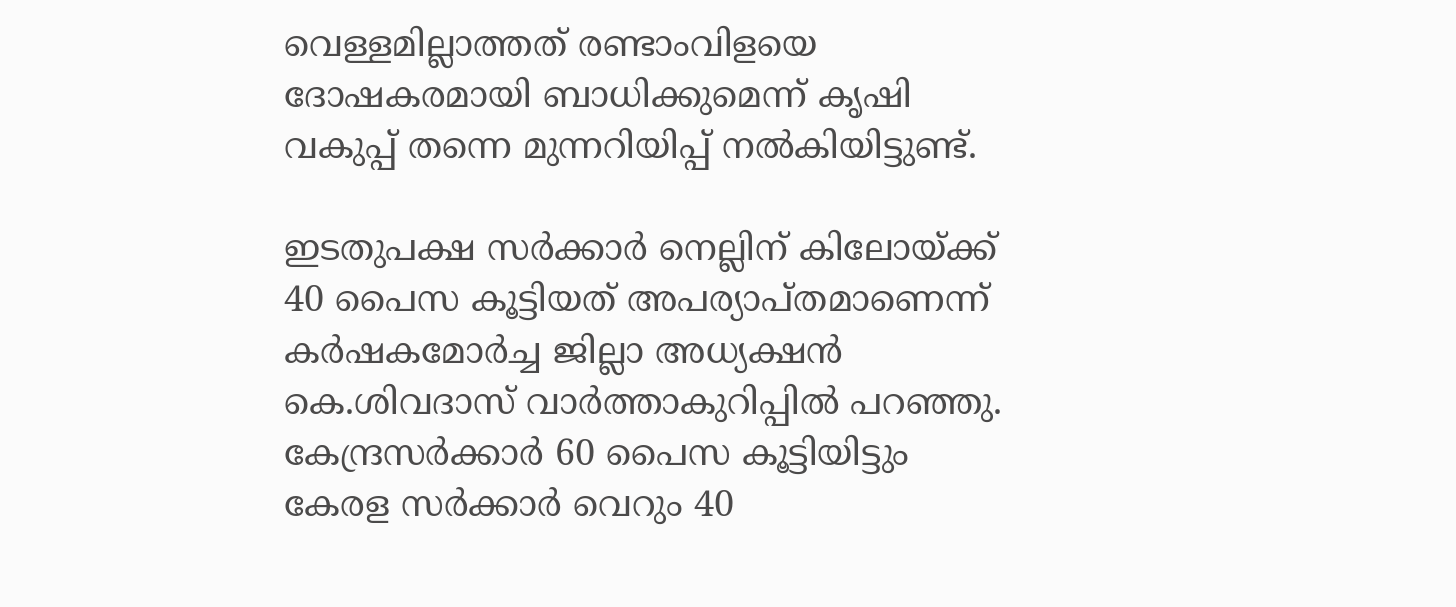വെള്ളമില്ലാത്തത് രണ്ടാംവിളയെ ദോഷകരമായി ബാധിക്കുമെന്ന് കൃഷി വകുപ്പ് തന്നെ മുന്നറിയിപ്പ് നല്‍കിയിട്ടുണ്ട്.

ഇടതുപക്ഷ സര്‍ക്കാര്‍ നെല്ലിന് കിലോയ്‌ക്ക് 40 പൈസ കൂട്ടിയത് അപര്യാപ്തമാണെന്ന് കര്‍ഷകമോര്‍ച്ച ജില്ലാ അധ്യക്ഷന്‍ കെ.ശിവദാസ് വാര്‍ത്താകുറിപ്പില്‍ പറഞ്ഞു. കേന്ദ്രസര്‍ക്കാര്‍ 60 പൈസ കൂട്ടിയിട്ടും കേരള സര്‍ക്കാര്‍ വെറും 40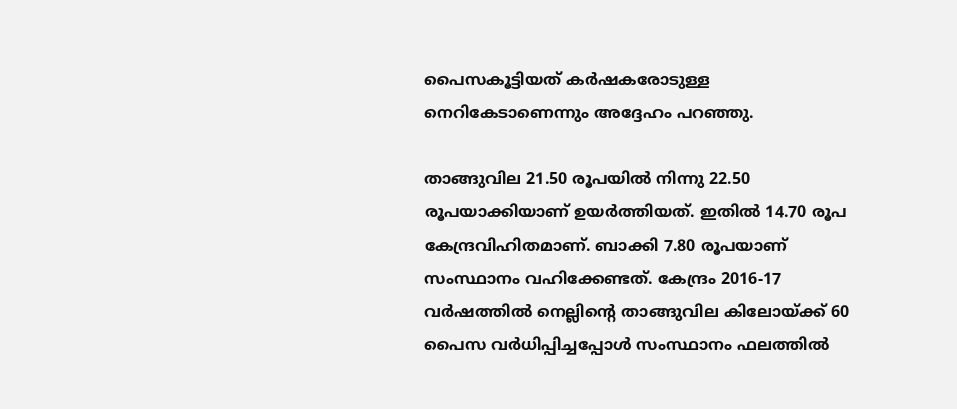പൈസകൂട്ടിയത് കര്‍ഷകരോടുള്ള നെറികേടാണെന്നും അദ്ദേഹം പറഞ്ഞു.

താങ്ങുവില 21.50 രൂപയില്‍ നിന്നു 22.50 രൂപയാക്കിയാണ് ഉയര്‍ത്തിയത്. ഇതില്‍ 14.70 രൂപ കേന്ദ്രവിഹിതമാണ്. ബാക്കി 7.80 രൂപയാണ് സംസ്ഥാനം വഹിക്കേണ്ടത്. കേന്ദ്രം 2016-17 വര്‍ഷത്തില്‍ നെല്ലിന്റെ താങ്ങുവില കിലോയ്‌ക്ക് 60 പൈസ വര്‍ധിപ്പിച്ചപ്പോള്‍ സംസ്ഥാനം ഫലത്തില്‍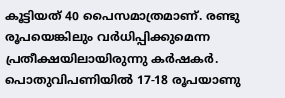കൂട്ടിയത് 40 പൈസമാത്രമാണ്. രണ്ടു രൂപയെങ്കിലും വര്‍ധിപ്പിക്കുമെന്ന പ്രതീക്ഷയിലായിരുന്നു കര്‍ഷകര്‍. പൊതുവിപണിയില്‍ 17-18 രൂപയാണു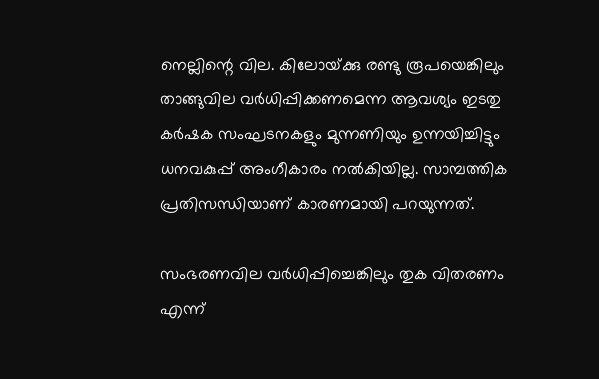നെല്ലിന്റെ വില. കിലോയ്‌ക്കു രണ്ടു രൂപയെങ്കിലും താങ്ങുവില വര്‍ധിപ്പിക്കണമെന്ന ആവശ്യം ഇടതു കര്‍ഷക സംഘടനകളും മുന്നണിയും ഉന്നയിച്ചിട്ടും ധനവകുപ്പ് അംഗീകാരം നല്‍കിയില്ല. സാമ്പത്തിക പ്രതിസന്ധിയാണ് കാരണമായി പറയുന്നത്.

സംഭരണവില വര്‍ധിപ്പിച്ചെങ്കിലും തുക വിതരണം എന്ന്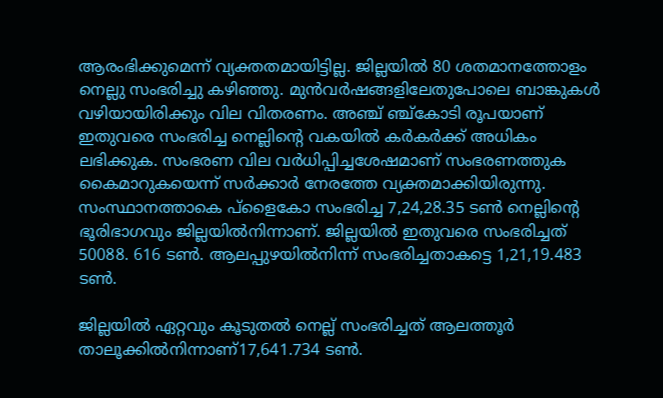ആരംഭിക്കുമെന്ന് വ്യക്തതമായിട്ടില്ല. ജില്ലയില്‍ 80 ശതമാനത്തോളം നെല്ലു സംഭരിച്ചു കഴിഞ്ഞു. മുന്‍വര്‍ഷങ്ങളിലേതുപോലെ ബാങ്കുകള്‍ വഴിയായിരിക്കും വില വിതരണം. അഞ്ച് ഞ്ച്‌കോടി രൂപയാണ് ഇതുവരെ സംഭരിച്ച നെല്ലിന്റെ വകയില്‍ കര്‍കര്‍ക്ക് അധികം ലഭിക്കുക. സംഭരണ വില വര്‍ധിപ്പിച്ചശേഷമാണ് സംഭരണത്തുക കൈമാറുകയെന്ന് സര്‍ക്കാര്‍ നേരത്തേ വ്യക്തമാക്കിയിരുന്നു. സംസ്ഥാനത്താകെ പ്‌ളൈകോ സംഭരിച്ച 7,24,28.35 ടണ്‍ നെല്ലിന്റെ ഭൂരിഭാഗവും ജില്ലയില്‍നിന്നാണ്. ജില്ലയില്‍ ഇതുവരെ സംഭരിച്ചത് 50088. 616 ടണ്‍. ആലപ്പുഴയില്‍നിന്ന് സംഭരിച്ചതാകട്ടെ 1,21,19.483 ടണ്‍.

ജില്ലയില്‍ ഏറ്റവും കൂടുതല്‍ നെല്ല് സംഭരിച്ചത് ആലത്തൂര്‍ താലൂക്കില്‍നിന്നാണ്17,641.734 ടണ്‍.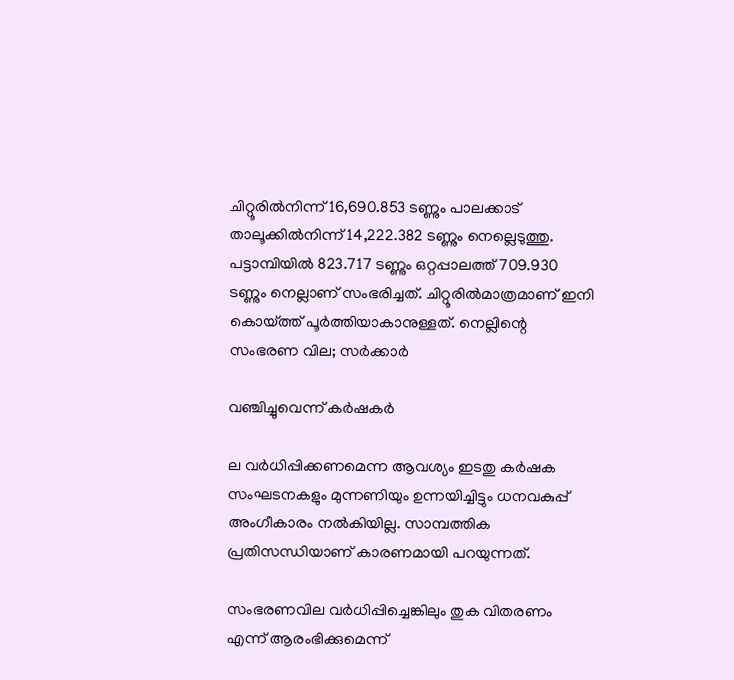ചിറ്റൂരില്‍നിന്ന് 16,690.853 ടണ്ണും പാലക്കാട് താലൂക്കില്‍നിന്ന് 14,222.382 ടണ്ണും നെല്ലെടുത്തു. പട്ടാമ്പിയില്‍ 823.717 ടണ്ണും ഒറ്റപ്പാലത്ത് 709.930 ടണ്ണും നെല്ലാണ് സംഭരിച്ചത്. ചിറ്റൂരില്‍മാത്രമാണ് ഇനി കൊയ്‌ത്ത് പൂര്‍ത്തിയാകാനുള്ളത്. നെല്ലിന്റെ സംഭരണ വില; സര്‍ക്കാര്‍

വഞ്ചിച്ചുവെന്ന് കര്‍ഷകര്‍

ല വര്‍ധിപ്പിക്കണമെന്ന ആവശ്യം ഇടതു കര്‍ഷക സംഘടനകളും മുന്നണിയും ഉന്നയിച്ചിട്ടും ധനവകുപ്പ് അംഗീകാരം നല്‍കിയില്ല. സാമ്പത്തിക പ്രതിസന്ധിയാണ് കാരണമായി പറയുന്നത്.

സംഭരണവില വര്‍ധിപ്പിച്ചെങ്കിലും തുക വിതരണം എന്ന് ആരംഭിക്കുമെന്ന്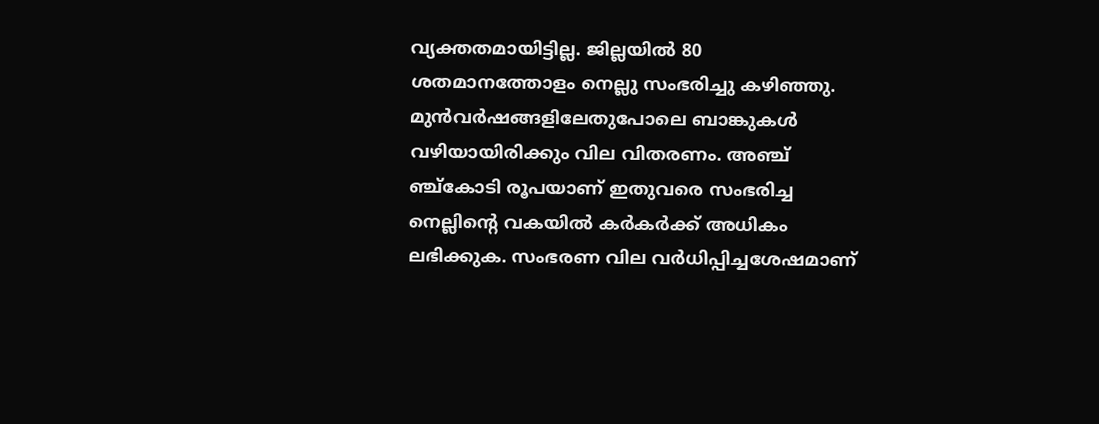വ്യക്തതമായിട്ടില്ല. ജില്ലയില്‍ 80 ശതമാനത്തോളം നെല്ലു സംഭരിച്ചു കഴിഞ്ഞു. മുന്‍വര്‍ഷങ്ങളിലേതുപോലെ ബാങ്കുകള്‍ വഴിയായിരിക്കും വില വിതരണം. അഞ്ച് ഞ്ച്‌കോടി രൂപയാണ് ഇതുവരെ സംഭരിച്ച നെല്ലിന്റെ വകയില്‍ കര്‍കര്‍ക്ക് അധികം ലഭിക്കുക. സംഭരണ വില വര്‍ധിപ്പിച്ചശേഷമാണ്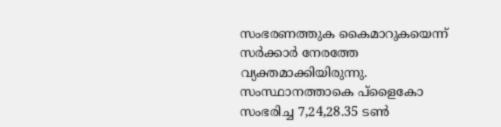സംഭരണത്തുക കൈമാറുകയെന്ന് സര്‍ക്കാര്‍ നേരത്തേ വ്യക്തമാക്കിയിരുന്നു. സംസ്ഥാനത്താകെ പ്‌ളൈകോ സംഭരിച്ച 7,24,28.35 ടണ്‍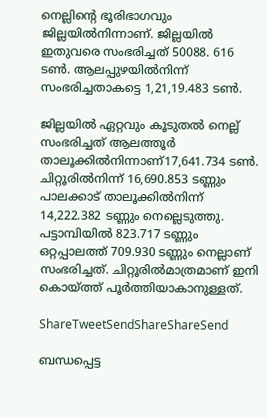നെല്ലിന്റെ ഭൂരിഭാഗവും ജില്ലയില്‍നിന്നാണ്. ജില്ലയില്‍ ഇതുവരെ സംഭരിച്ചത് 50088. 616 ടണ്‍. ആലപ്പുഴയില്‍നിന്ന് സംഭരിച്ചതാകട്ടെ 1,21,19.483 ടണ്‍.

ജില്ലയില്‍ ഏറ്റവും കൂടുതല്‍ നെല്ല് സംഭരിച്ചത് ആലത്തൂര്‍ താലൂക്കില്‍നിന്നാണ്17,641.734 ടണ്‍. ചിറ്റൂരില്‍നിന്ന് 16,690.853 ടണ്ണും പാലക്കാട് താലൂക്കില്‍നിന്ന് 14,222.382 ടണ്ണും നെല്ലെടുത്തു. പട്ടാമ്പിയില്‍ 823.717 ടണ്ണും ഒറ്റപ്പാലത്ത് 709.930 ടണ്ണും നെല്ലാണ് സംഭരിച്ചത്. ചിറ്റൂരില്‍മാത്രമാണ് ഇനി കൊയ്‌ത്ത് പൂര്‍ത്തിയാകാനുള്ളത്.

ShareTweetSendShareShareSend

ബന്ധപ്പെട്ട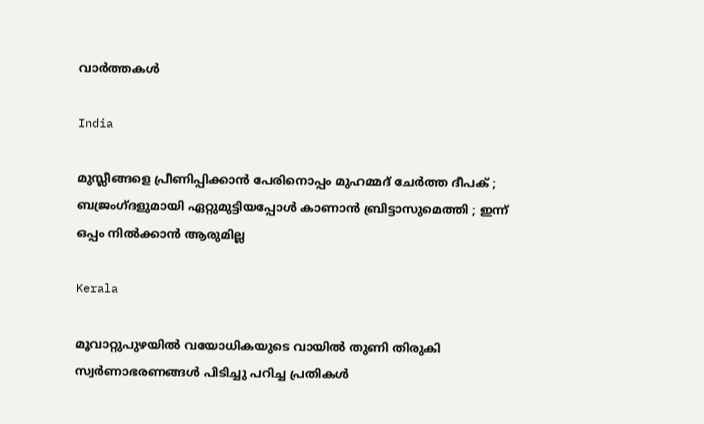വാര്‍ത്തകള്‍

India

മുസ്ലീങ്ങളെ പ്രീണിപ്പിക്കാൻ പേരിനൊപ്പം മുഹമ്മദ് ചേർത്ത ദീപക് ; ബജ്രംഗ്ദളുമായി ഏറ്റുമുട്ടിയപ്പോൾ കാണാൻ ബ്രിട്ടാസുമെത്തി ; ഇന്ന് ഒപ്പം നിൽക്കാൻ ആരുമില്ല

Kerala

മൂവാറ്റുപുഴയില്‍ വയോധികയുടെ വായില്‍ തുണി തിരുകി സ്വര്‍ണാഭരണങ്ങള്‍ പിടിച്ചു പറിച്ച പ്രതികള്‍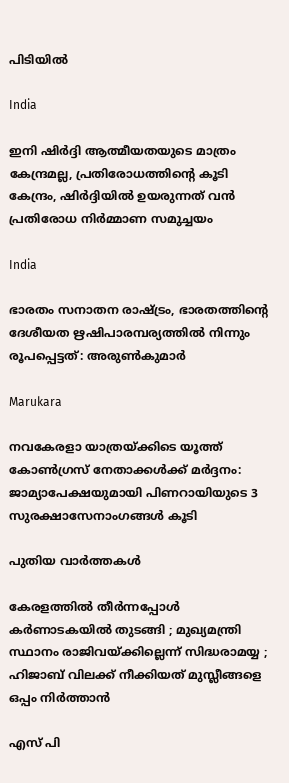പിടിയില്‍

India

ഇനി ഷിര്‍ദ്ദി ആത്മീയതയുടെ മാത്രം കേന്ദ്രമല്ല, പ്രതിരോധത്തിന്റെ കൂടി കേന്ദ്രം, ഷിര്‍ദ്ദിയില്‍ ഉയരുന്നത് വന്‍ പ്രതിരോധ നിര്‍മ്മാണ സമുച്ചയം

India

ഭാരതം സനാതന രാഷ്‌ട്രം, ഭാരതത്തിന്റെ ദേശീയത ഋഷിപാരമ്പര്യത്തില്‍ നിന്നും രൂപപ്പെട്ടത്: അരുണ്‍കുമാര്‍

Marukara

നവകേരളാ യാത്രയ്‌ക്കിടെ യൂത്ത് കോണ്‍ഗ്രസ് നേതാക്കള്‍ക്ക് മര്‍ദ്ദനം: ജാമ്യാപേക്ഷയുമായി പിണറായിയുടെ 3 സുരക്ഷാസേനാംഗങ്ങള്‍ കൂടി

പുതിയ വാര്‍ത്തകള്‍

കേരളത്തിൽ തീർന്നപ്പോൾ കർണാടകയിൽ തുടങ്ങി ; മുഖ്യമന്ത്രി സ്ഥാനം രാജിവയ്‌ക്കില്ലെന്ന് സിദ്ധരാമയ്യ ; ഹിജാബ് വിലക്ക് നീക്കിയത് മുസ്ലീങ്ങളെ ഒപ്പം നിർത്താൻ

എസ് പി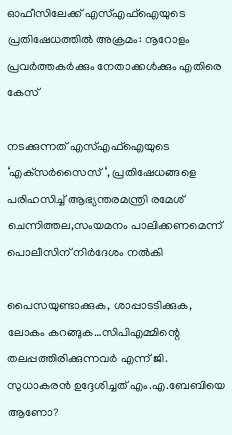ഓഫീസിലേക്ക് എസ്എഫ്‌ഐയുടെ പ്രതിഷേധത്തില്‍ അക്രമം: നൂറോളം പ്രവര്‍ത്തകര്‍ക്കും നേതാക്കള്‍ക്കും എതിരെ കേസ്

നടക്കുന്നത് എസ്എഫ്‌ഐയുടെ ‘എക്‌സര്‍സൈസ് ‘, പ്രതിഷേധങ്ങളെ പരിഹസിച്ച് ആഭ്യന്തരമന്ത്രി രമേശ് ചെന്നിത്തല,സംയമനം പാലിക്കണമെന്ന് പൊലീസിന് നിര്‍ദേശം നല്‍കി

പൈസയുണ്ടാക്കുക, ശാപ്പാടടിക്കുക, ലോകം കറങ്ങുക…സിപിഎമ്മിന്റെ തലപ്പത്തിരിക്കുന്നവര്‍ എന്ന് ജി. സുധാകരന്‍ ഉദ്ദേശിച്ചത് എം.എ.ബേബിയെ ആണോ?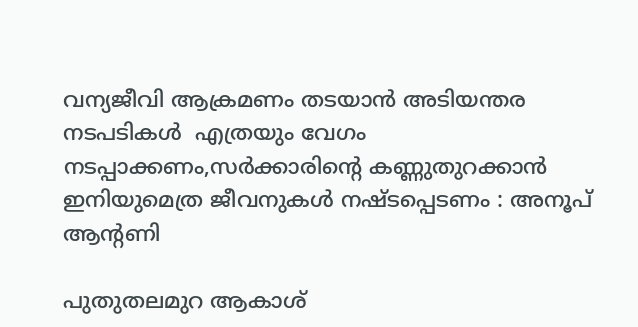വന്യജീവി ആക്രമണം തടയാന്‍ അടിയന്തര നടപടികള്‍  എത്രയും വേഗം നടപ്പാക്കണം,സര്‍ക്കാരിന്റെ കണ്ണുതുറക്കാന്‍ ഇനിയുമെത്ര ജീവനുകള്‍ നഷ്ടപ്പെടണം : അനൂപ് ആന്റണി

പുതുതലമുറ ആകാശ്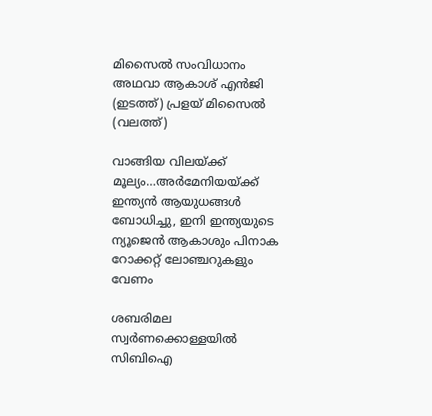മിസൈല്‍ സംവിധാനം അഥവാ ആകാശ് എന്‍ജി (ഇടത്ത്) പ്രളയ് മിസൈല്‍ (വലത്ത്)

വാങ്ങിയ വിലയ്‌ക്ക് മൂല്യം…അര്‍മേനിയയ്‌ക്ക് ഇന്ത്യന്‍ ആയുധങ്ങള്‍ ബോധിച്ചു, ഇനി ഇന്ത്യയുടെ ന്യൂജെന്‍ ആകാശും പിനാക റോക്കറ്റ് ലോഞ്ചറുകളും വേണം

ശബരിമല സ്വര്‍ണക്കൊള്ളയില്‍ സിബിഐ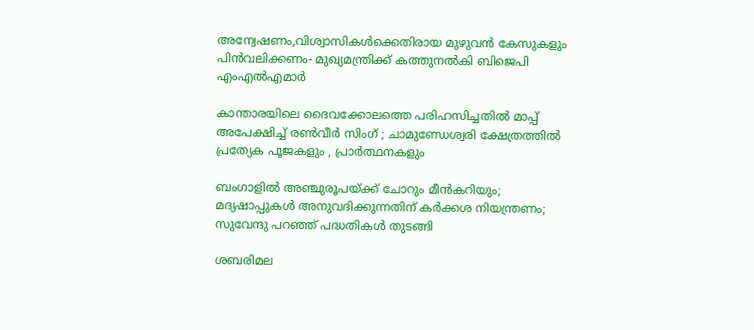അന്വേഷണം,വിശ്വാസികള്‍ക്കെതിരായ മുഴുവന്‍ കേസുകളും പിന്‍വലിക്കണം- മുഖ്യമന്ത്രിക്ക് കത്തുനല്‍കി ബിജെപി എംഎല്‍എമാര്‍

കാന്താരയിലെ ദൈവക്കോലത്തെ പരിഹസിച്ചതിൽ മാപ്പ് അപേക്ഷിച്ച് രൺവീർ സിംഗ് ; ചാമുണ്ഡേശ്വരി ക്ഷേത്രത്തിൽ പ്രത്യേക പൂജകളും , പ്രാർത്ഥനകളും

ബംഗാളിൽ അഞ്ചുരൂപയ്‌ക്ക് ചോറും മീൻകറിയും; മദ്യഷാപ്പുകൾ അനുവദിക്കുന്നതിന് കർക്കശ നിയന്ത്രണം; സുവേന്ദു പറഞ്ഞ് പദ്ധതികൾ തുടങ്ങി

ശബരിമല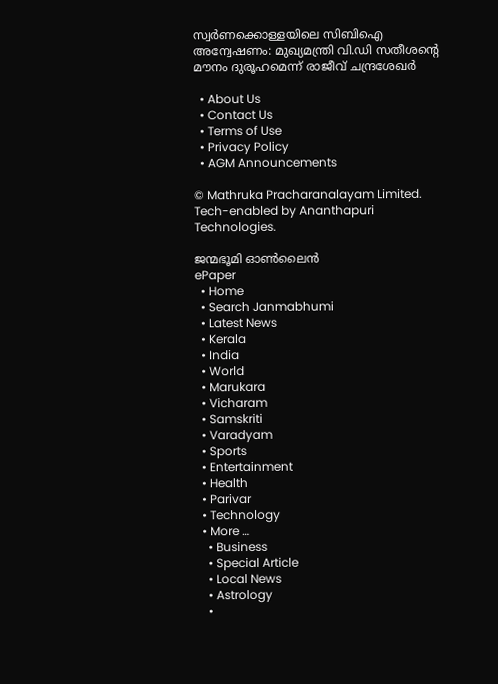സ്വര്‍ണക്കൊള്ളയിലെ സിബിഐ അന്വേഷണം: മുഖ്യമന്ത്രി വി.ഡി സതീശന്റെ മൗനം ദുരൂഹമെന്ന് രാജീവ് ചന്ദ്രശേഖര്‍

  • About Us
  • Contact Us
  • Terms of Use
  • Privacy Policy
  • AGM Announcements

© Mathruka Pracharanalayam Limited.
Tech-enabled by Ananthapuri Technologies.

ജന്മഭൂമി ഓണ്‍ലൈന്‍
ePaper
  • Home
  • Search Janmabhumi
  • Latest News
  • Kerala
  • India
  • World
  • Marukara
  • Vicharam
  • Samskriti
  • Varadyam
  • Sports
  • Entertainment
  • Health
  • Parivar
  • Technology
  • More …
    • Business
    • Special Article
    • Local News
    • Astrology
    •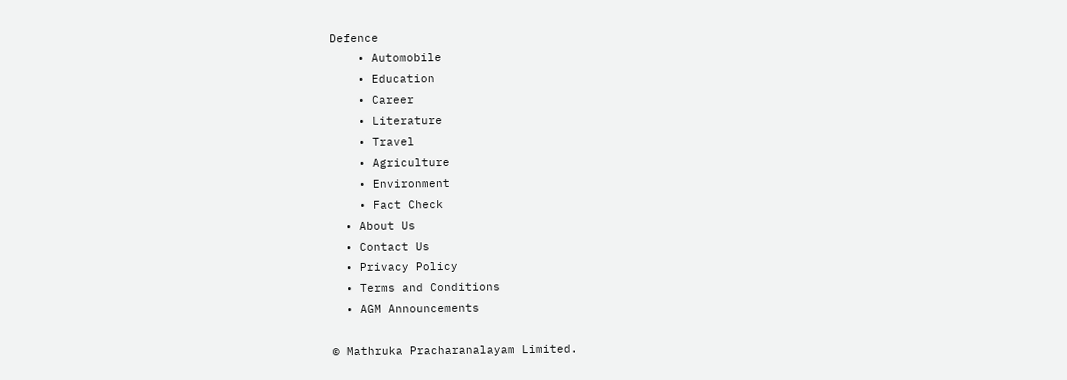Defence
    • Automobile
    • Education
    • Career
    • Literature
    • Travel
    • Agriculture
    • Environment
    • Fact Check
  • About Us
  • Contact Us
  • Privacy Policy
  • Terms and Conditions
  • AGM Announcements

© Mathruka Pracharanalayam Limited.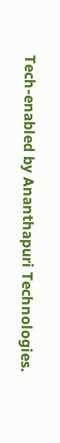Tech-enabled by Ananthapuri Technologies.